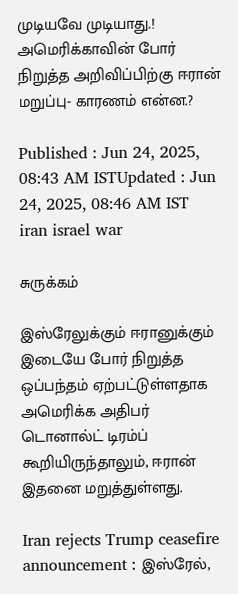முடியவே முடியாது.! அமெரிக்காவின் போர் நிறுத்த அறிவிப்பிற்கு ஈரான் மறுப்பு- காரணம் என்ன.?

Published : Jun 24, 2025, 08:43 AM ISTUpdated : Jun 24, 2025, 08:46 AM IST
iran israel war

சுருக்கம்

இஸ்ரேலுக்கும் ஈரானுக்கும் இடையே போர் நிறுத்த ஒப்பந்தம் ஏற்பட்டுள்ளதாக அமெரிக்க அதிபர் டொனால்ட் டிரம்ப் கூறியிருந்தாலும், ஈரான் இதனை மறுத்துள்ளது.

Iran rejects Trump ceasefire announcement : இஸ்ரேல்,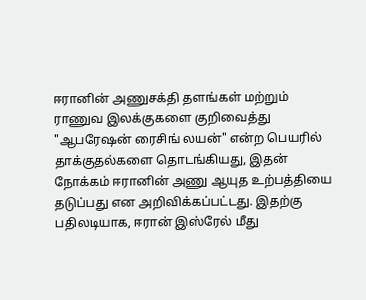ஈரானின் அணுசக்தி தளங்கள் மற்றும் ராணுவ இலக்குகளை குறிவைத்து "ஆபரேஷன் ரைசிங் லயன்" என்ற பெயரில் தாக்குதல்களை தொடங்கியது, இதன் நோக்கம் ஈரானின் அணு ஆயுத உற்பத்தியை தடுப்பது என அறிவிக்கப்பட்டது. இதற்கு பதிலடியாக, ஈரான் இஸ்ரேல் மீது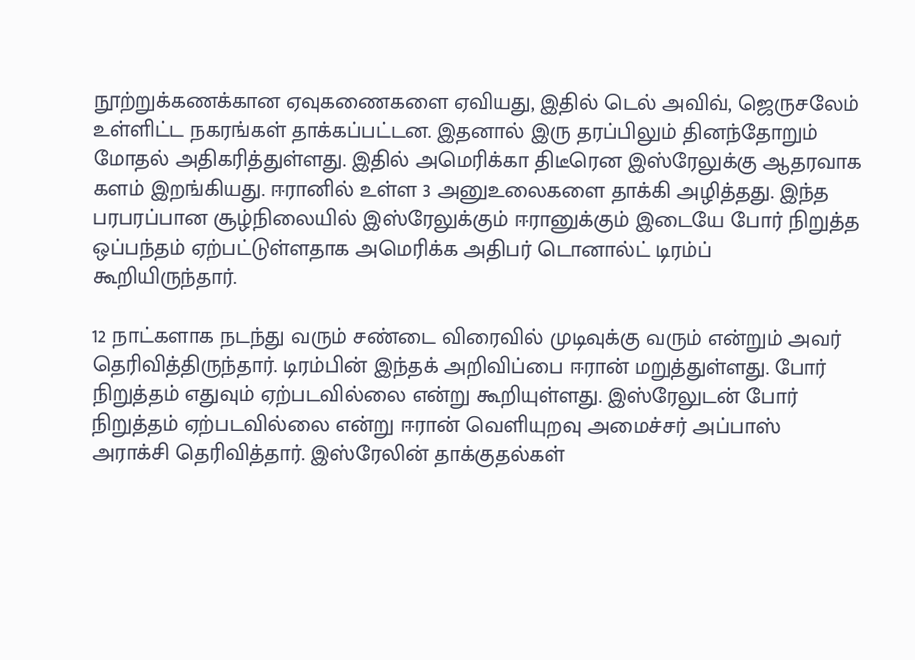நூற்றுக்கணக்கான ஏவுகணைகளை ஏவியது, இதில் டெல் அவிவ், ஜெருசலேம் உள்ளிட்ட நகரங்கள் தாக்கப்பட்டன. இதனால் இரு தரப்பிலும் தினந்தோறும் மோதல் அதிகரித்துள்ளது. இதில் அமெரிக்கா திடீரென இஸ்ரேலுக்கு ஆதரவாக களம் இறங்கியது. ஈரானில் உள்ள 3 அனுஉலைகளை தாக்கி அழித்தது. இந்த பரபரப்பான சூழ்நிலையில் இஸ்ரேலுக்கும் ஈரானுக்கும் இடையே போர் நிறுத்த ஒப்பந்தம் ஏற்பட்டுள்ளதாக அமெரிக்க அதிபர் டொனால்ட் டிரம்ப் கூறியிருந்தார்.

12 நாட்களாக நடந்து வரும் சண்டை விரைவில் முடிவுக்கு வரும் என்றும் அவர் தெரிவித்திருந்தார். டிரம்பின் இந்தக் அறிவிப்பை ஈரான் மறுத்துள்ளது. போர் நிறுத்தம் எதுவும் ஏற்படவில்லை என்று கூறியுள்ளது. இஸ்ரேலுடன் போர் நிறுத்தம் ஏற்படவில்லை என்று ஈரான் வெளியுறவு அமைச்சர் அப்பாஸ் அராக்சி தெரிவித்தார். இஸ்ரேலின் தாக்குதல்கள்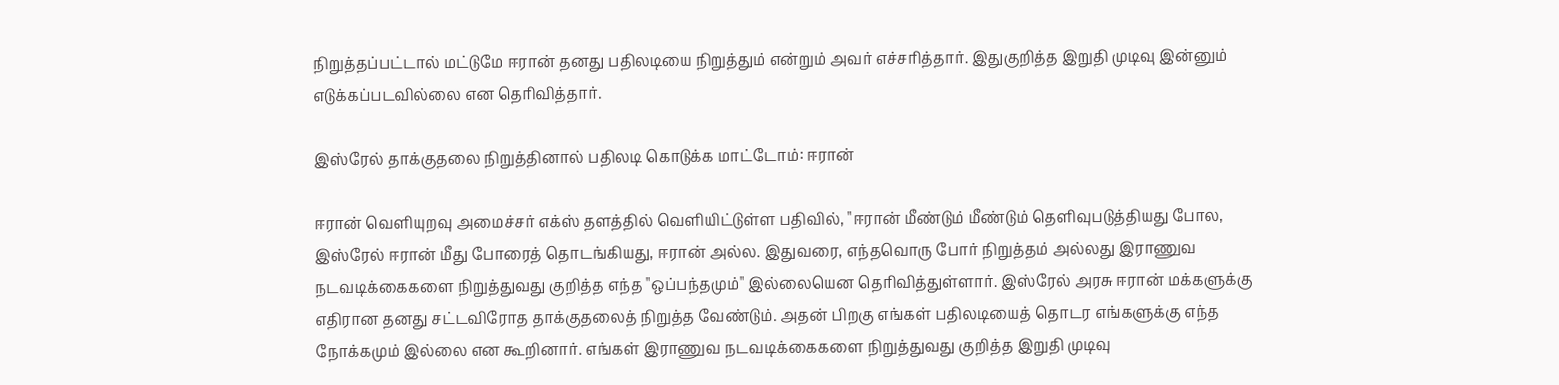நிறுத்தப்பட்டால் மட்டுமே ஈரான் தனது பதிலடியை நிறுத்தும் என்றும் அவர் எச்சரித்தார். இதுகுறித்த இறுதி முடிவு இன்னும் எடுக்கப்படவில்லை என தெரிவித்தார்.

இஸ்ரேல் தாக்குதலை நிறுத்தினால் பதிலடி கொடுக்க மாட்டோம்: ஈரான்

ஈரான் வெளியுறவு அமைச்சர் எக்ஸ் தளத்தில் வெளியிட்டுள்ள பதிவில், "ஈரான் மீண்டும் மீண்டும் தெளிவுபடுத்தியது போல, இஸ்ரேல் ஈரான் மீது போரைத் தொடங்கியது, ஈரான் அல்ல. இதுவரை, எந்தவொரு போர் நிறுத்தம் அல்லது இராணுவ நடவடிக்கைகளை நிறுத்துவது குறித்த எந்த "ஒப்பந்தமும்" இல்லையென தெரிவித்துள்ளார். இஸ்ரேல் அரசு ஈரான் மக்களுக்கு எதிரான தனது சட்டவிரோத தாக்குதலைத் நிறுத்த வேண்டும். அதன் பிறகு எங்கள் பதிலடியைத் தொடர எங்களுக்கு எந்த நோக்கமும் இல்லை என கூறினார். எங்கள் இராணுவ நடவடிக்கைகளை நிறுத்துவது குறித்த இறுதி முடிவு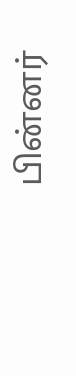பின்னர்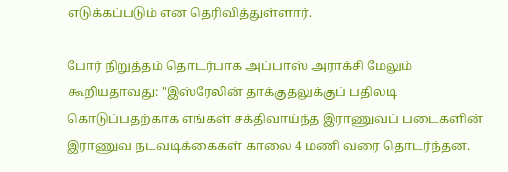எடுக்கப்படும் என தெரிவித்துள்ளார்.

போர் நிறுத்தம் தொடர்பாக அப்பாஸ் அராக்சி மேலும் கூறியதாவது: "இஸ்ரேலின் தாக்குதலுக்குப் பதிலடி கொடுப்பதற்காக எங்கள் சக்திவாய்ந்த இராணுவப் படைகளின் இராணுவ நடவடிக்கைகள் காலை 4 மணி வரை தொடர்ந்தன.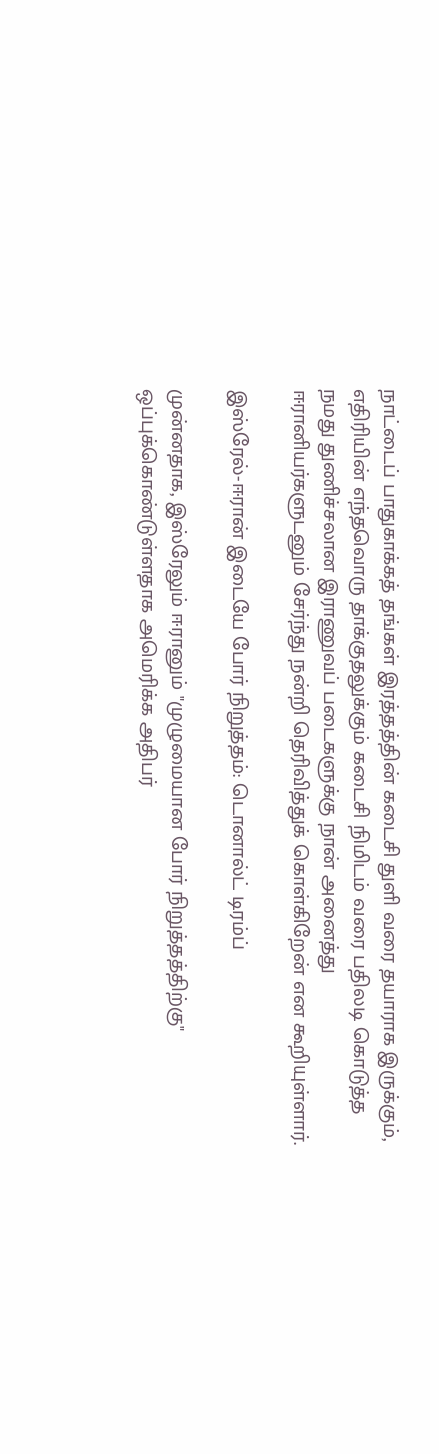நாட்டைப் பாதுகாக்கத் தங்கள் இரத்தத்தின் கடைசி துளி வரை தயாராக இருக்கும், எதிரியின் எந்தவொரு தாக்குதலுக்கும் கடைசி நிமிடம் வரை பதிலடி கொடுத்த நமது துணிச்சலான இராணுவப் படைகளுக்கு நான் அனைத்து ஈரானியர்களுடனும் சேர்ந்து நன்றி தெரிவித்துக் கொள்கிறேன் என கூறியுள்ளார்.

இஸ்ரேல்-ஈரான் இடையே போர் நிறுத்தம்: டொனால்ட் டிரம்ப்

முன்னதாக, இஸ்ரேலும் ஈரானும் "முழுமையான போர் நிறுத்தத்திற்கு" ஒப்புக்கொண்டுள்ளதாக அமெரிக்க அதிபர்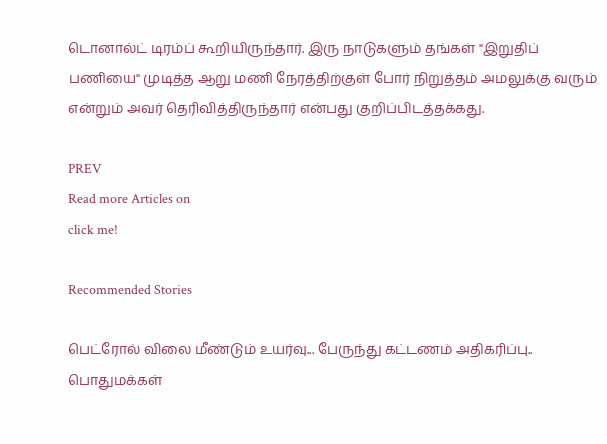டொனால்ட் டிரம்ப் கூறியிருந்தார். இரு நாடுகளும் தங்கள் "இறுதிப் பணியை" முடித்த ஆறு மணி நேரத்திற்குள் போர் நிறுத்தம் அமலுக்கு வரும் என்றும் அவர் தெரிவித்திருந்தார் என்பது குறிப்பிடத்தக்கது.

PREV
Read more Articles on
click me!

Recommended Stories

பெட்ரோல் விலை மீண்டும் உயர்வு... பேருந்து கட்டணம் அதிகரிப்பு.. பொதுமக்கள்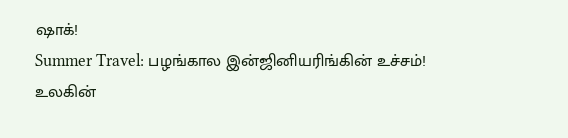ஷாக்!
Summer Travel: பழங்கால இன்ஜினியரிங்கின் உச்சம்! உலகின்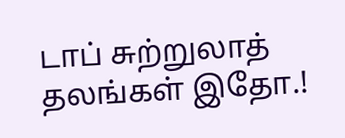டாப் சுற்றுலாத் தலங்கள் இதோ.!